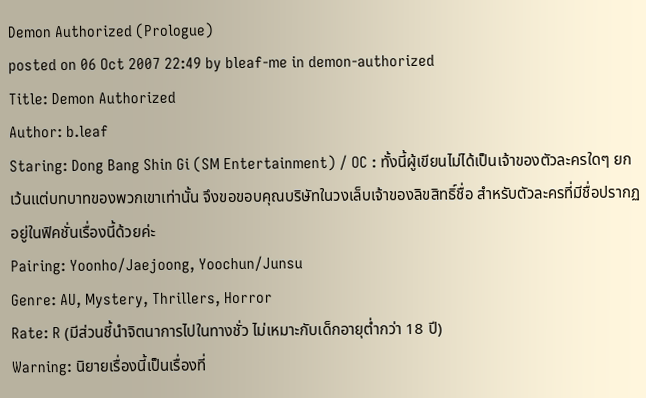Demon Authorized (Prologue)
posted on 06 Oct 2007 22:49 by bleaf-me in demon-authorized
Title: Demon Authorized
Author: b.leaf
Staring: Dong Bang Shin Gi (SM Entertainment) / OC : ทั้งนี้ผู้เขียนไม่ได้เป็นเจ้าของตัวละครใดๆ ยกเว้นแต่บทบาทของพวกเขาเท่านั้น จึงขอขอบคุณบริษัทในวงเล็บเจ้าของลิขสิทธิ์ชื่อ สำหรับตัวละครที่มีชื่อปรากฏอยู่ในฟิคชั่นเรื่องนี้ด้วยค่ะ
Pairing: Yoonho/Jaejoong, Yoochun/Junsu
Genre: AU, Mystery, Thrillers, Horror
Rate: R (มีส่วนชี้นำจิตนาการไปในทางชั่ว ไม่เหมาะกับเด็กอายุต่ำกว่า 18 ปี)
Warning: นิยายเรื่องนี้เป็นเรื่องที่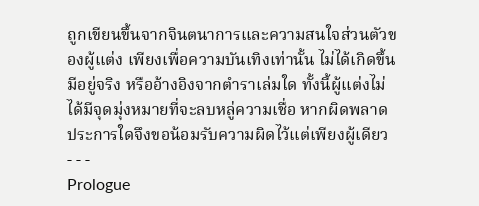ถูกเขียนขึ้นจากจินตนาการและความสนใจส่วนตัวของผู้แต่ง เพียงเพื่อความบันเทิงเท่านั้น ไม่ได้เกิดขึ้น มีอยู่จริง หรืออ้างอิงจากตำราเล่มใด ทั้งนี้ผู้แต่งไม่ได้มีจุดมุ่งหมายที่จะลบหลู่ความเชื่อ หากผิดพลาดประการใดจึงขอน้อมรับความผิดไว้แต่เพียงผู้เดียว
- - -
Prologue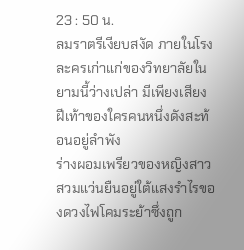23 : 50 น.
ลมราตรีเงียบสงัด ภายในโรงละครเก่าแก่ของวิทยาลัยในยามนี้ว่างเปล่า มีเพียงเสียงฝีเท้าของใครคนหนึ่งดังสะท้อนอยู่ลำพัง
ร่างผอมเพรียวของหญิงสาวสวมแว่นยืนอยู่ใต้แสงรำไรของดวงไฟโคมระย้าซึ่งถูก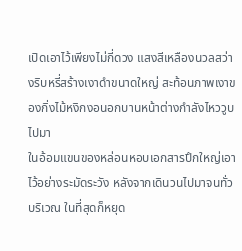เปิดเอาไว้เพียงไม่กี่ดวง แสงสีเหลืองนวลสว่างริบหรี่สร้างเงาดำขนาดใหญ่ สะท้อนภาพเงาของกิ่งไม้หงิกงอนอกบานหน้าต่างกำลังไหววูบไปมา
ในอ้อมแขนของหล่อนหอบเอกสารปึกใหญ่เอาไว้อย่างระมัดระวัง หลังจากเดินวนไปมาจนทั่วบริเวณ ในที่สุดก็หยุด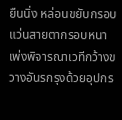ยืนนิ่ง หล่อนขยับกรอบแว่นสายตากรอบหนา เพ่งพิจารณาเวทีกว้างขวางอันรกรุงด้วยอุปกร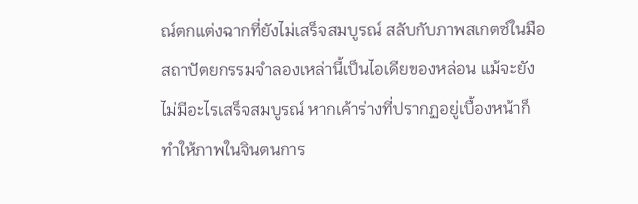ณ์ตกแต่งฉากที่ยังไม่เสร็จสมบูรณ์ สลับกับภาพสเกตซ์ในมือ
สถาปัตยกรรมจำลองเหล่านี้เป็นไอเดียของหล่อน แม้จะยังไม่มีอะไรเสร็จสมบูรณ์ หากเค้าร่างที่ปรากฏอยู่เบื้องหน้าก็ทำให้ภาพในจินตนการ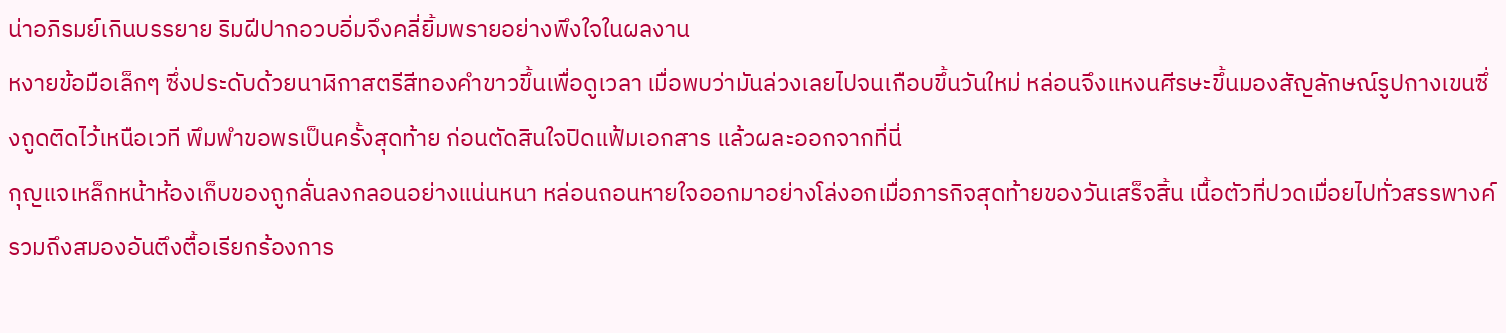น่าอภิรมย์เกินบรรยาย ริมฝีปากอวบอิ่มจึงคลี่ยิ้มพรายอย่างพึงใจในผลงาน
หงายข้อมือเล็กๆ ซึ่งประดับด้วยนาฬิกาสตรีสีทองคำขาวขึ้นเพื่อดูเวลา เมื่อพบว่ามันล่วงเลยไปจนเกือบขึ้นวันใหม่ หล่อนจึงแหงนศีรษะขึ้นมองสัญลักษณ์รูปกางเขนซึ่งถูดติดไว้เหนือเวที พึมพำขอพรเป็นครั้งสุดท้าย ก่อนตัดสินใจปิดแฟ้มเอกสาร แล้วผละออกจากที่นี่
กุญแจเหล็กหน้าห้องเก็บของถูกลั่นลงกลอนอย่างแน่นหนา หล่อนถอนหายใจออกมาอย่างโล่งอกเมื่อภารกิจสุดท้ายของวันเสร็จสิ้น เนื้อตัวที่ปวดเมื่อยไปทั่วสรรพางค์รวมถึงสมองอันตึงตื้อเรียกร้องการ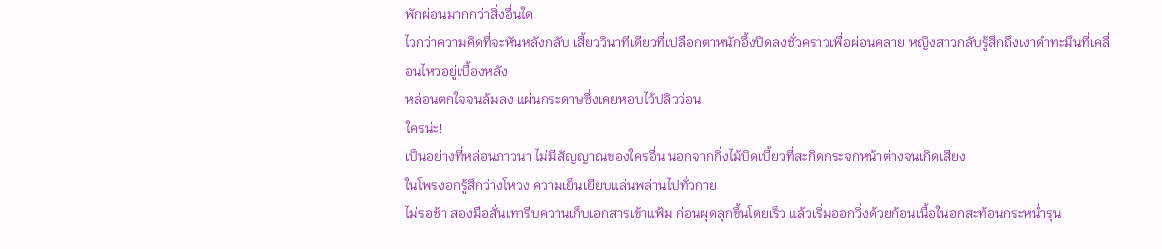พักผ่อนมากกว่าสิ่งอื่นใด
ไวกว่าความคิดที่จะหันหลังกลับ เสี้ยววินาทีเดียวที่เปลือกตาหนักอึ้งปิดลงชั่วคราวเพื่อผ่อนคลาย หญิงสาวกลับรู้สึกถึงเงาดำทะมึนที่เคลื่อนไหวอยู่เบื้องหลัง
หล่อนตกใจจนล้มลง แผ่นกระดาษซึ่งเคยหอบไว้ปลิวว่อน
ใครน่ะ!
เป็นอย่างที่หล่อนภาวนา ไม่มีสัญญาณของใครอื่น นอกจากกิ่งไม้บิดเบี้ยวที่สะกิดกระจกหน้าต่างจนเกิดเสียง
ในโพรงอกรู้สึกว่างโหวง ความเย็นเยียบแล่นพล่านไปทั่วกาย
ไม่รอช้า สองมือสั่นเทารีบควานเก็บเอกสารเข้าแฟ้ม ก่อนผุดลุกขึ้นโดยเร็ว แล้วเริ่มออกวิ่งด้วยก้อนเนื้อในอกสะท้อนกระหน่ำรุน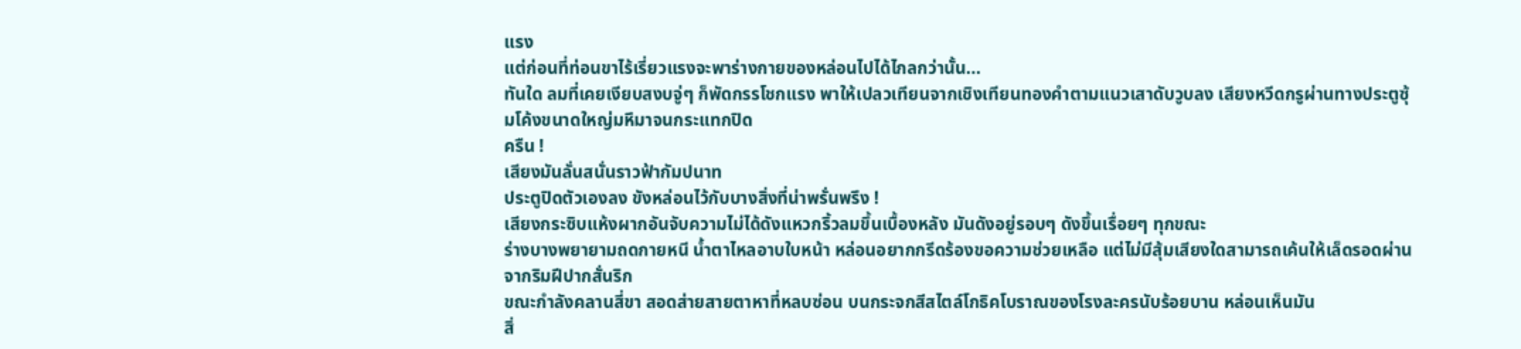แรง
แต่ก่อนที่ท่อนขาไร้เรี่ยวแรงจะพาร่างกายของหล่อนไปได้ไกลกว่านั้น...
ทันใด ลมที่เคยเงียบสงบจู่ๆ ก็พัดกรรโชกแรง พาให้เปลวเทียนจากเชิงเทียนทองคำตามแนวเสาดับวูบลง เสียงหวีดกรูผ่านทางประตูซุ้มโค้งขนาดใหญ่มหึมาจนกระแทกปิด
ครืน !
เสียงมันลั่นสนั่นราวฟ้ากัมปนาท
ประตูปิดตัวเองลง ขังหล่อนไว้กับบางสิ่งที่น่าพรั่นพรึง !
เสียงกระซิบแห้งผากอันจับความไม่ได้ดังแหวกริ้วลมขึ้นเบื้องหลัง มันดังอยู่รอบๆ ดังขึ้นเรื่อยๆ ทุกขณะ
ร่างบางพยายามถดกายหนี น้ำตาไหลอาบใบหน้า หล่อนอยากกรีดร้องขอความช่วยเหลือ แต่ไม่มีสุ้มเสียงใดสามารถเค้นให้เล็ดรอดผ่านจากริมฝีปากสั่นริก
ขณะกำลังคลานสี่ขา สอดส่ายสายตาหาที่หลบซ่อน บนกระจกสีสไตล์โกธิคโบราณของโรงละครนับร้อยบาน หล่อนเห็นมัน
สิ่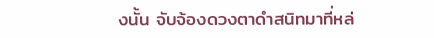งนั้น จับจ้องดวงตาดำสนิทมาที่หล่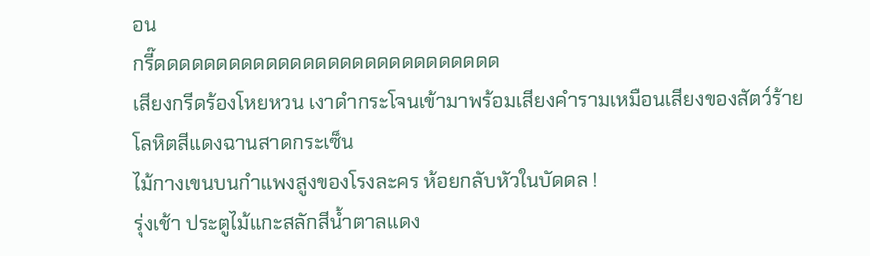อน
กรี๊ดดดดดดดดดดดดดดดดดดดดดดดดดดดด
เสียงกรีดร้องโหยหวน เงาดำกระโจนเข้ามาพร้อมเสียงคำรามเหมือนเสียงของสัตว์ร้าย
โลหิตสีแดงฉานสาดกระเซ็น
ไม้กางเขนบนกำแพงสูงของโรงละคร ห้อยกลับหัวในบัดดล !
รุ่งเช้า ประตูไม้แกะสลักสีน้ำตาลแดง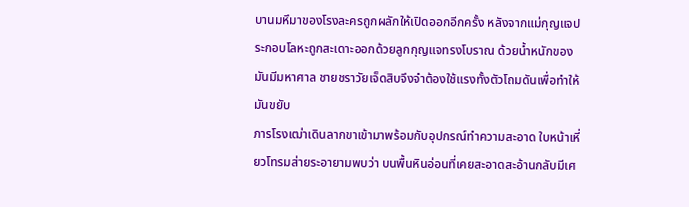บานมหึมาของโรงละครถูกผลักให้เปิดออกอีกครั้ง หลังจากแม่กุญแจประกอบโลหะถูกสะเดาะออกด้วยลูกกุญแจทรงโบราณ ด้วยน้ำหนักของมันมีมหาศาล ชายชราวัยเจ็ดสิบจึงจำต้องใช้แรงทั้งตัวโถมดันเพื่อทำให้มันขยับ
ภารโรงเฒ่าเดินลากขาเข้ามาพร้อมกับอุปกรณ์ทำความสะอาด ใบหน้าเหี่ยวโทรมส่ายระอายามพบว่า บนพื้นหินอ่อนที่เคยสะอาดสะอ้านกลับมีเศ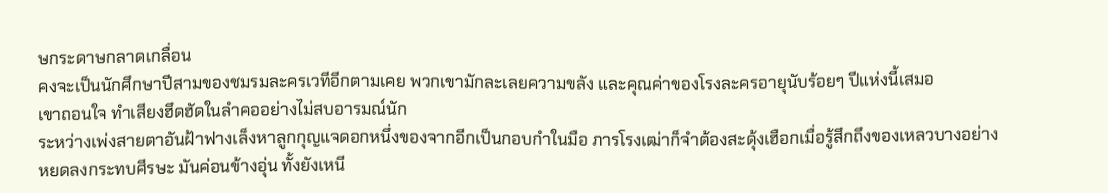ษกระดาษกลาดเกลื่อน
คงจะเป็นนักศึกษาปีสามของชมรมละครเวทีอีกตามเคย พวกเขามักละเลยความขลัง และคุณค่าของโรงละครอายุนับร้อยๆ ปีแห่งนี้เสมอ
เขาถอนใจ ทำเสียงฮึดฮัดในลำคออย่างไม่สบอารมณ์นัก
ระหว่างเพ่งสายตาอันฝ้าฟางเล็งหาลูกกุญแจดอกหนึ่งของจากอีกเป็นกอบกำในมือ ภารโรงเฒ่าก็จำต้องสะดุ้งเฮือกเมื่อรู้สึกถึงของเหลวบางอย่างหยดลงกระทบศีรษะ มันค่อนข้างอุ่น ทั้งยังเหนี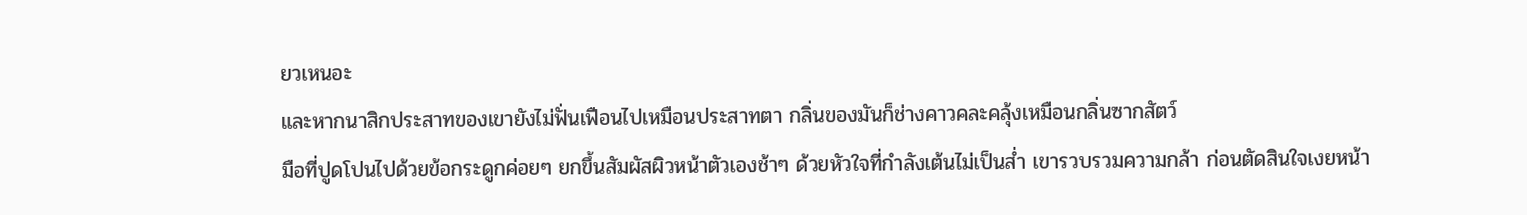ยวเหนอะ
และหากนาสิกประสาทของเขายังไม่ฟั่นเฟือนไปเหมือนประสาทตา กลิ่นของมันก็ช่างคาวคละคลุ้งเหมือนกลิ่นซากสัตว์
มือที่ปูดโปนไปด้วยข้อกระดูกค่อยๆ ยกขึ้นสัมผัสผิวหน้าตัวเองช้าๆ ด้วยหัวใจที่กำลังเต้นไม่เป็นส่ำ เขารวบรวมความกล้า ก่อนตัดสินใจเงยหน้า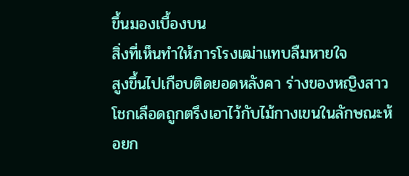ขึ้นมองเบื้องบน
สิ่งที่เห็นทำให้ภารโรงเฒ่าแทบลืมหายใจ
สูงขึ้นไปเกือบติดยอดหลังคา ร่างของหญิงสาวโชกเลือดถูกตรึงเอาไว้กับไม้กางเขนในลักษณะห้อยก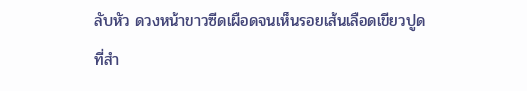ลับหัว ดวงหน้าขาวซีดเผือดจนเห็นรอยเส้นเลือดเขียวปูด
ที่สำ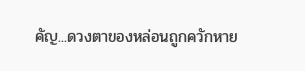คัญ...ดวงตาของหล่อนถูกควักหาย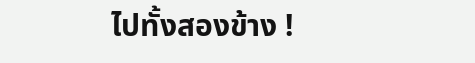ไปทั้งสองข้าง !